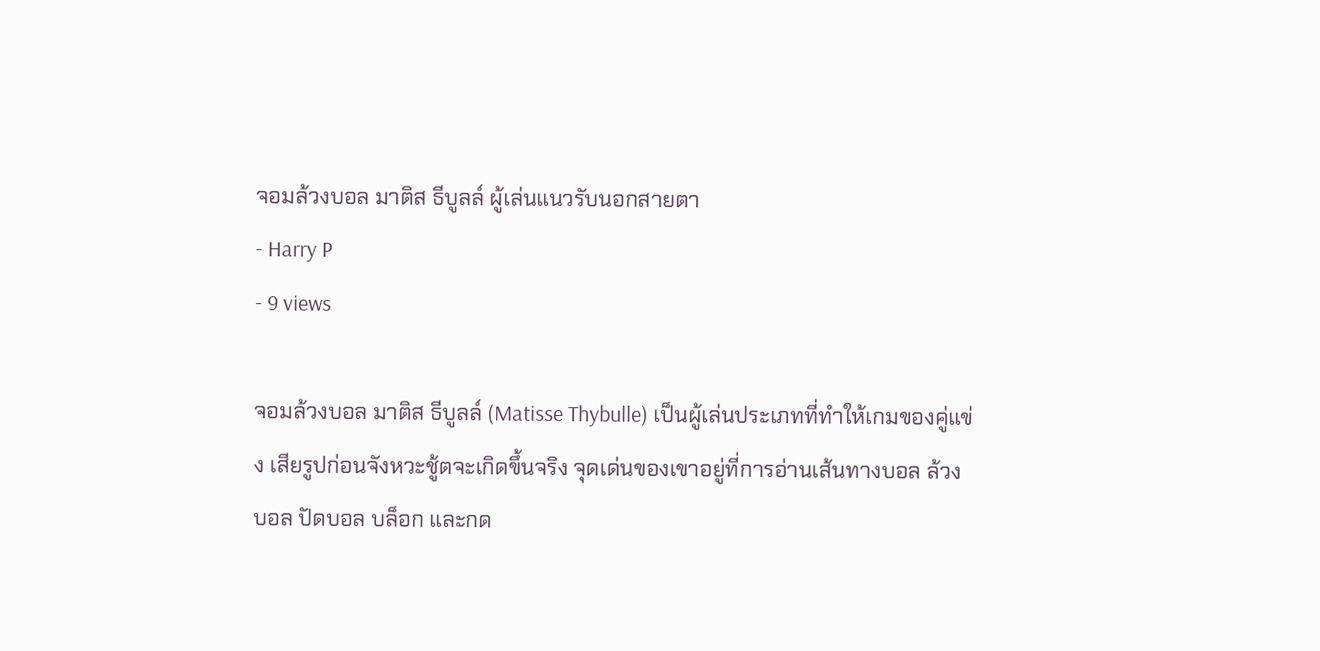จอมล้วงบอล มาติส ธีบูลล์ ผู้เล่นแนวรับนอกสายตา
- Harry P
- 9 views

จอมล้วงบอล มาติส ธีบูลล์ (Matisse Thybulle) เป็นผู้เล่นประเภทที่ทำให้เกมของคู่แข่ง เสียรูปก่อนจังหวะชู้ตจะเกิดขึ้นจริง จุดเด่นของเขาอยู่ที่การอ่านเส้นทางบอล ล้วงบอล ปัดบอล บล็อก และกด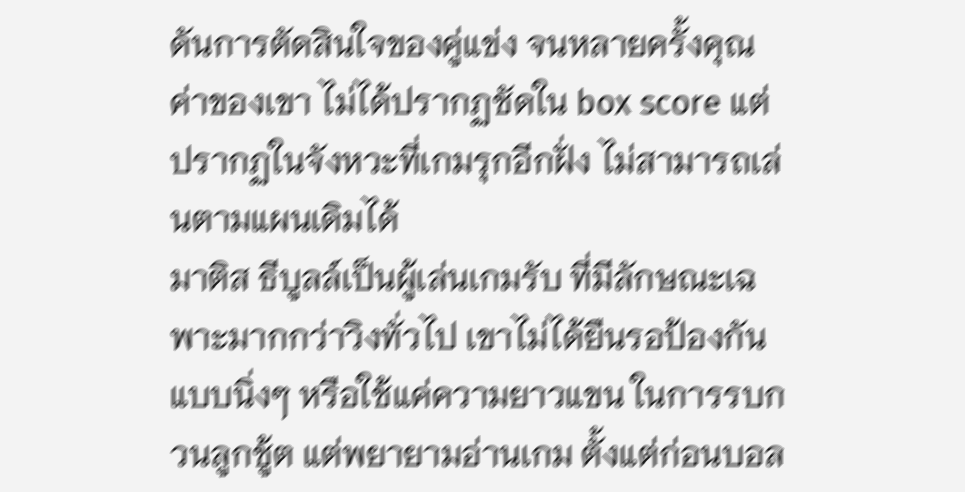ดันการตัดสินใจของคู่แข่ง จนหลายครั้งคุณค่าของเขา ไม่ได้ปรากฏชัดใน box score แต่ปรากฏในจังหวะที่เกมรุกอีกฝั่ง ไม่สามารถเล่นตามแผนเดิมได้
มาติส ธีบูลล์เป็นผู้เล่นเกมรับ ที่มีลักษณะเฉพาะมากกว่าวิงทั่วไป เขาไม่ได้ยืนรอป้องกันแบบนิ่งๆ หรือใช้แค่ความยาวแขน ในการรบกวนลูกชู้ต แต่พยายามอ่านเกม ตั้งแต่ก่อนบอล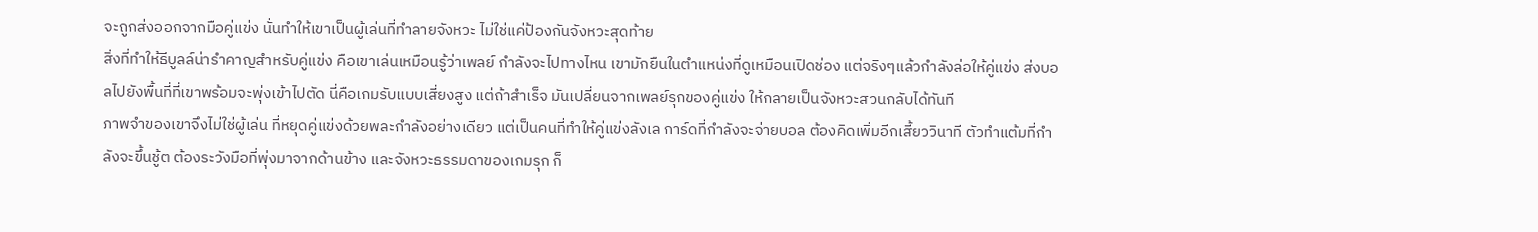จะถูกส่งออกจากมือคู่แข่ง นั่นทำให้เขาเป็นผู้เล่นที่ทำลายจังหวะ ไม่ใช่แค่ป้องกันจังหวะสุดท้าย
สิ่งที่ทำให้ธีบูลล์น่ารำคาญสำหรับคู่แข่ง คือเขาเล่นเหมือนรู้ว่าเพลย์ กำลังจะไปทางไหน เขามักยืนในตำแหน่งที่ดูเหมือนเปิดช่อง แต่จริงๆแล้วกำลังล่อให้คู่แข่ง ส่งบอลไปยังพื้นที่ที่เขาพร้อมจะพุ่งเข้าไปตัด นี่คือเกมรับแบบเสี่ยงสูง แต่ถ้าสำเร็จ มันเปลี่ยนจากเพลย์รุกของคู่แข่ง ให้กลายเป็นจังหวะสวนกลับได้ทันที
ภาพจำของเขาจึงไม่ใช่ผู้เล่น ที่หยุดคู่แข่งด้วยพละกำลังอย่างเดียว แต่เป็นคนที่ทำให้คู่แข่งลังเล การ์ดที่กำลังจะจ่ายบอล ต้องคิดเพิ่มอีกเสี้ยววินาที ตัวทำแต้มที่กำลังจะขึ้นชู้ต ต้องระวังมือที่พุ่งมาจากด้านข้าง และจังหวะธรรมดาของเกมรุก ก็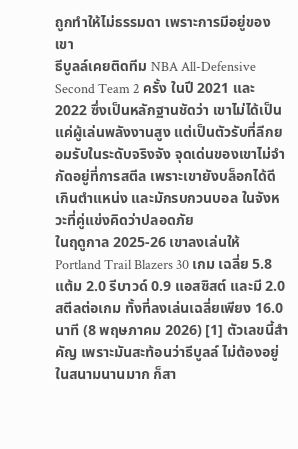ถูกทำให้ไม่ธรรมดา เพราะการมีอยู่ของเขา
ธีบูลล์เคยติดทีม NBA All-Defensive Second Team 2 ครั้ง ในปี 2021 และ 2022 ซึ่งเป็นหลักฐานชัดว่า เขาไม่ได้เป็นแค่ผู้เล่นพลังงานสูง แต่เป็นตัวรับที่ลีกยอมรับในระดับจริงจัง จุดเด่นของเขาไม่จำกัดอยู่ที่การสตีล เพราะเขายังบล็อกได้ดีเกินตำแหน่ง และมักรบกวนบอล ในจังหวะที่คู่แข่งคิดว่าปลอดภัย
ในฤดูกาล 2025-26 เขาลงเล่นให้ Portland Trail Blazers 30 เกม เฉลี่ย 5.8 แต้ม 2.0 รีบาวด์ 0.9 แอสซิสต์ และมี 2.0 สตีลต่อเกม ทั้งที่ลงเล่นเฉลี่ยเพียง 16.0 นาที (8 พฤษภาคม 2026) [1] ตัวเลขนี้สำคัญ เพราะมันสะท้อนว่าธีบูลล์ ไม่ต้องอยู่ในสนามนานมาก ก็สา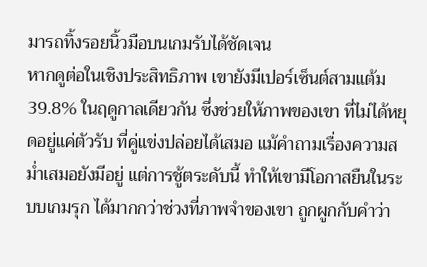มารถทิ้งรอยนิ้วมือบนเกมรับได้ชัดเจน
หากดูต่อในเชิงประสิทธิภาพ เขายังมีเปอร์เซ็นต์สามแต้ม 39.8% ในฤดูกาลเดียวกัน ซึ่งช่วยให้ภาพของเขา ที่ไม่ได้หยุดอยู่แค่ตัวรับ ที่คู่แข่งปล่อยได้เสมอ แม้คำถามเรื่องความสม่ำเสมอยังมีอยู่ แต่การชู้ตระดับนี้ ทำให้เขามีโอกาสยืนในระบบเกมรุก ได้มากกว่าช่วงที่ภาพจำของเขา ถูกผูกกับคำว่า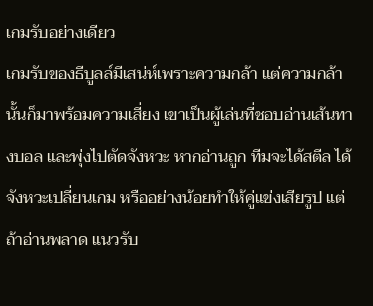เกมรับอย่างเดียว
เกมรับของธีบูลล์มีเสน่ห์เพราะความกล้า แต่ความกล้านั้นก็มาพร้อมความเสี่ยง เขาเป็นผู้เล่นที่ชอบอ่านเส้นทางบอล และพุ่งไปตัดจังหวะ หากอ่านถูก ทีมจะได้สตีล ได้จังหวะเปลี่ยนเกม หรืออย่างน้อยทำให้คู่แข่งเสียรูป แต่ถ้าอ่านพลาด แนวรับ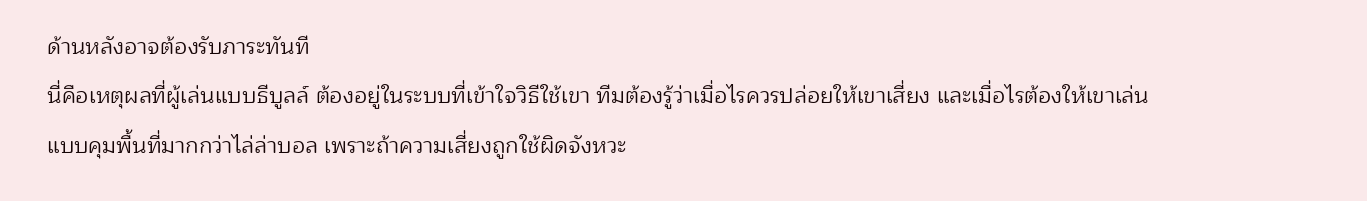ด้านหลังอาจต้องรับภาระทันที
นี่คือเหตุผลที่ผู้เล่นแบบธีบูลล์ ต้องอยู่ในระบบที่เข้าใจวิธีใช้เขา ทีมต้องรู้ว่าเมื่อไรควรปล่อยให้เขาเสี่ยง และเมื่อไรต้องให้เขาเล่น แบบคุมพื้นที่มากกว่าไล่ล่าบอล เพราะถ้าความเสี่ยงถูกใช้ผิดจังหวะ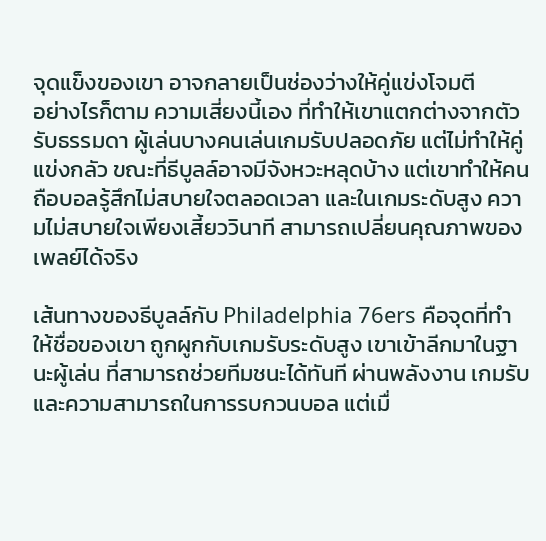จุดแข็งของเขา อาจกลายเป็นช่องว่างให้คู่แข่งโจมตี
อย่างไรก็ตาม ความเสี่ยงนี้เอง ที่ทำให้เขาแตกต่างจากตัวรับธรรมดา ผู้เล่นบางคนเล่นเกมรับปลอดภัย แต่ไม่ทำให้คู่แข่งกลัว ขณะที่ธีบูลล์อาจมีจังหวะหลุดบ้าง แต่เขาทำให้คนถือบอลรู้สึกไม่สบายใจตลอดเวลา และในเกมระดับสูง ความไม่สบายใจเพียงเสี้ยววินาที สามารถเปลี่ยนคุณภาพของเพลย์ได้จริง

เส้นทางของธีบูลล์กับ Philadelphia 76ers คือจุดที่ทำให้ชื่อของเขา ถูกผูกกับเกมรับระดับสูง เขาเข้าลีกมาในฐานะผู้เล่น ที่สามารถช่วยทีมชนะได้ทันที ผ่านพลังงาน เกมรับ และความสามารถในการรบกวนบอล แต่เมื่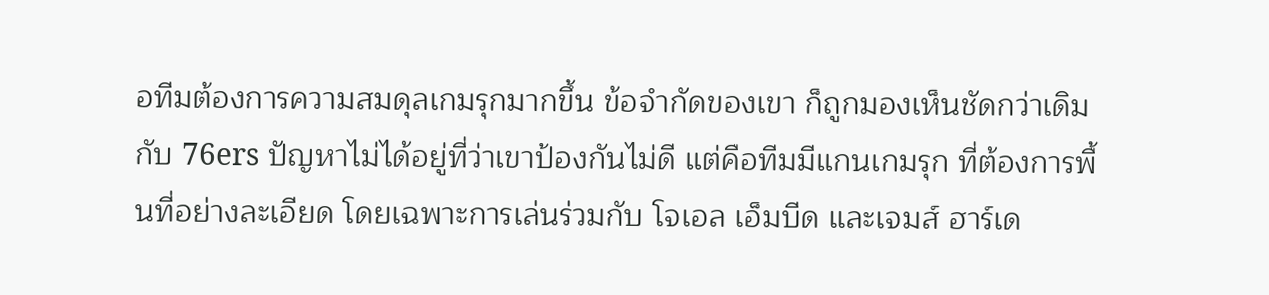อทีมต้องการความสมดุลเกมรุกมากขึ้น ข้อจำกัดของเขา ก็ถูกมองเห็นชัดกว่าเดิม
กับ 76ers ปัญหาไม่ได้อยู่ที่ว่าเขาป้องกันไม่ดี แต่คือทีมมีแกนเกมรุก ที่ต้องการพื้นที่อย่างละเอียด โดยเฉพาะการเล่นร่วมกับ โจเอล เอ็มบีด และเจมส์ ฮาร์เด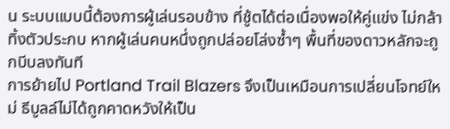น ระบบแบบนี้ต้องการผู้เล่นรอบข้าง ที่ชู้ตได้ต่อเนื่องพอให้คู่แข่ง ไม่กล้าทิ้งตัวประกบ หากผู้เล่นคนหนึ่งถูกปล่อยโล่งซ้ำๆ พื้นที่ของดาวหลักจะถูกบีบลงทันที
การย้ายไป Portland Trail Blazers จึงเป็นเหมือนการเปลี่ยนโจทย์ใหม่ ธีบูลล์ไม่ได้ถูกคาดหวังให้เป็น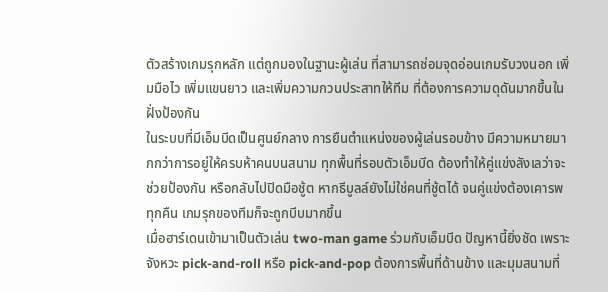ตัวสร้างเกมรุกหลัก แต่ถูกมองในฐานะผู้เล่น ที่สามารถซ่อมจุดอ่อนเกมรับวงนอก เพิ่มมือไว เพิ่มแขนยาว และเพิ่มความกวนประสาทให้ทีม ที่ต้องการความดุดันมากขึ้นในฝั่งป้องกัน
ในระบบที่มีเอ็มบีดเป็นศูนย์กลาง การยืนตำแหน่งของผู้เล่นรอบข้าง มีความหมายมากกว่าการอยู่ให้ครบห้าคนบนสนาม ทุกพื้นที่รอบตัวเอ็มบีด ต้องทำให้คู่แข่งลังเลว่าจะช่วยป้องกัน หรือกลับไปปิดมือชู้ต หากธีบูลล์ยังไม่ใช่คนที่ชู้ตได้ จนคู่แข่งต้องเคารพทุกคืน เกมรุกของทีมก็จะถูกบีบมากขึ้น
เมื่อฮาร์เดนเข้ามาเป็นตัวเล่น two-man game ร่วมกับเอ็มบีด ปัญหานี้ยิ่งชัด เพราะจังหวะ pick-and-roll หรือ pick-and-pop ต้องการพื้นที่ด้านข้าง และมุมสนามที่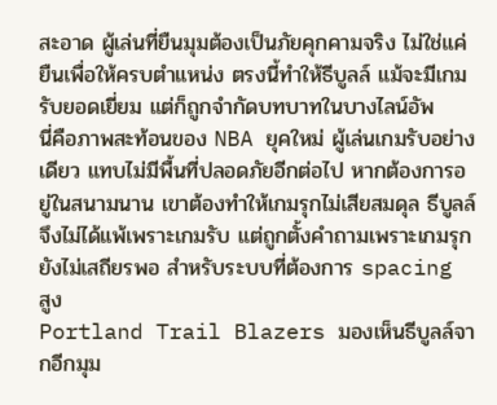สะอาด ผู้เล่นที่ยืนมุมต้องเป็นภัยคุกคามจริง ไม่ใช่แค่ยืนเพื่อให้ครบตำแหน่ง ตรงนี้ทำให้ธีบูลล์ แม้จะมีเกมรับยอดเยี่ยม แต่ก็ถูกจำกัดบทบาทในบางไลน์อัพ
นี่คือภาพสะท้อนของ NBA ยุคใหม่ ผู้เล่นเกมรับอย่างเดียว แทบไม่มีพื้นที่ปลอดภัยอีกต่อไป หากต้องการอยู่ในสนามนาน เขาต้องทำให้เกมรุกไม่เสียสมดุล ธีบูลล์จึงไม่ได้แพ้เพราะเกมรับ แต่ถูกตั้งคำถามเพราะเกมรุกยังไม่เสถียรพอ สำหรับระบบที่ต้องการ spacing สูง
Portland Trail Blazers มองเห็นธีบูลล์จากอีกมุม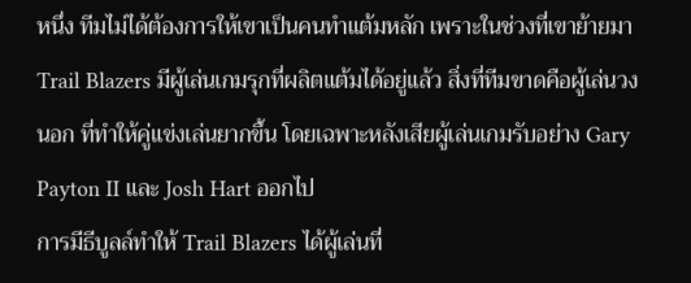หนึ่ง ทีมไม่ได้ต้องการให้เขาเป็นคนทำแต้มหลัก เพราะในช่วงที่เขาย้ายมา Trail Blazers มีผู้เล่นเกมรุกที่ผลิตแต้มได้อยู่แล้ว สิ่งที่ทีมขาดคือผู้เล่นวงนอก ที่ทำให้คู่แข่งเล่นยากขึ้น โดยเฉพาะหลังเสียผู้เล่นเกมรับอย่าง Gary Payton II และ Josh Hart ออกไป
การมีธีบูลล์ทำให้ Trail Blazers ได้ผู้เล่นที่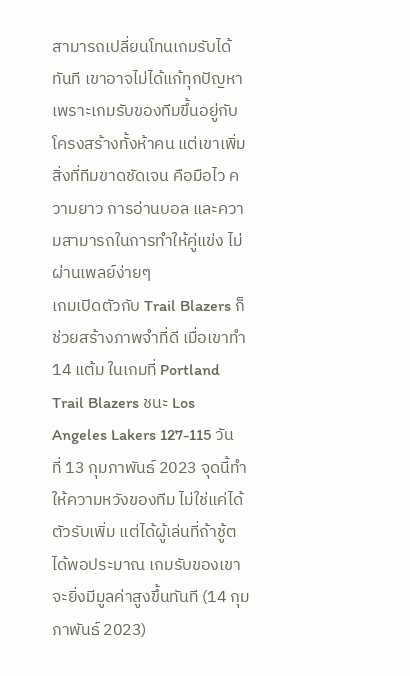สามารถเปลี่ยนโทนเกมรับได้ทันที เขาอาจไม่ได้แก้ทุกปัญหา เพราะเกมรับของทีมขึ้นอยู่กับโครงสร้างทั้งห้าคน แต่เขาเพิ่มสิ่งที่ทีมขาดชัดเจน คือมือไว ความยาว การอ่านบอล และความสามารถในการทำให้คู่แข่ง ไม่ผ่านเพลย์ง่ายๆ
เกมเปิดตัวกับ Trail Blazers ก็ช่วยสร้างภาพจำที่ดี เมื่อเขาทำ 14 แต้ม ในเกมที่ Portland Trail Blazers ชนะ Los Angeles Lakers 127-115 วันที่ 13 กุมภาพันธ์ 2023 จุดนี้ทำให้ความหวังของทีม ไม่ใช่แค่ได้ตัวรับเพิ่ม แต่ได้ผู้เล่นที่ถ้าชู้ตได้พอประมาณ เกมรับของเขาจะยิ่งมีมูลค่าสูงขึ้นทันที (14 กุมภาพันธ์ 2023)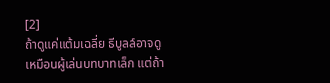[2]
ถ้าดูแค่แต้มเฉลี่ย ธีบูลล์อาจดูเหมือนผู้เล่นบทบาทเล็ก แต่ถ้า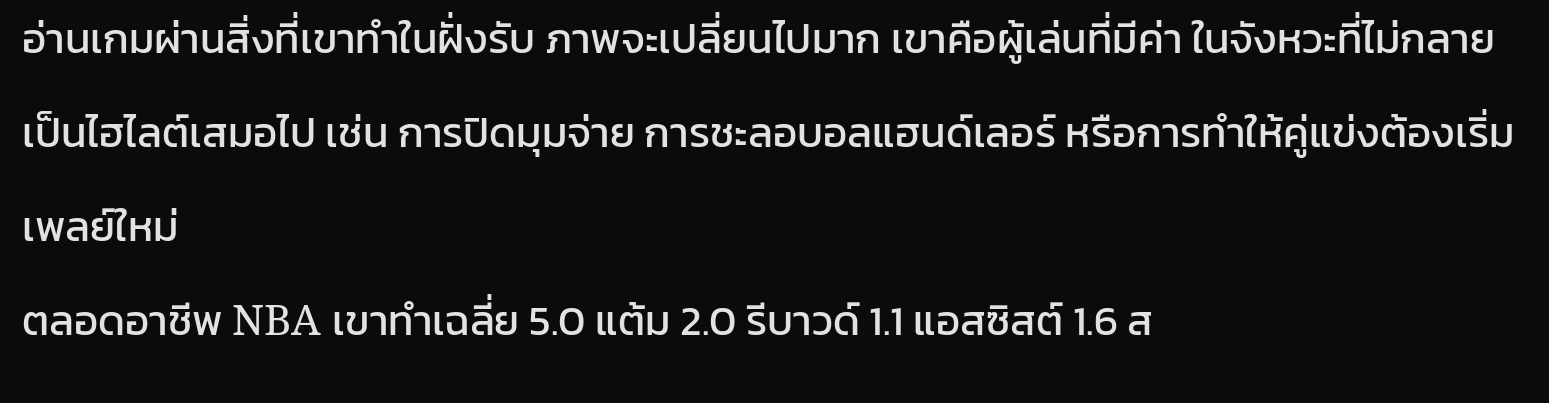อ่านเกมผ่านสิ่งที่เขาทำในฝั่งรับ ภาพจะเปลี่ยนไปมาก เขาคือผู้เล่นที่มีค่า ในจังหวะที่ไม่กลายเป็นไฮไลต์เสมอไป เช่น การปิดมุมจ่าย การชะลอบอลแฮนด์เลอร์ หรือการทำให้คู่แข่งต้องเริ่มเพลย์ใหม่
ตลอดอาชีพ NBA เขาทำเฉลี่ย 5.0 แต้ม 2.0 รีบาวด์ 1.1 แอสซิสต์ 1.6 ส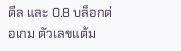ตีล และ 0.8 บล็อกต่อเกม ตัวเลขแต้ม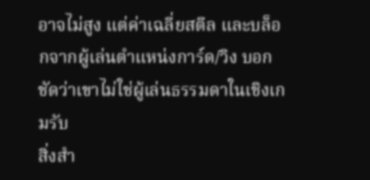อาจไม่สูง แต่ค่าเฉลี่ยสตีล และบล็อกจากผู้เล่นตำแหน่งการ์ด/วิง บอกชัดว่าเขาไม่ใช่ผู้เล่นธรรมดาในเชิงเกมรับ
สิ่งสำ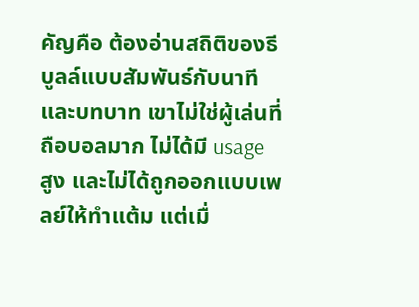คัญคือ ต้องอ่านสถิติของธีบูลล์แบบสัมพันธ์กับนาที และบทบาท เขาไม่ใช่ผู้เล่นที่ถือบอลมาก ไม่ได้มี usage สูง และไม่ได้ถูกออกแบบเพลย์ให้ทำแต้ม แต่เมื่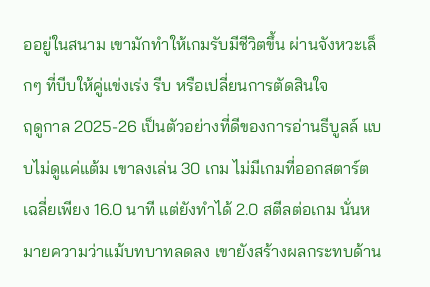ออยู่ในสนาม เขามักทำให้เกมรับมีชีวิตขึ้น ผ่านจังหวะเล็กๆ ที่บีบให้คู่แข่งเร่ง รีบ หรือเปลี่ยนการตัดสินใจ
ฤดูกาล 2025-26 เป็นตัวอย่างที่ดีของการอ่านธีบูลล์ แบบไม่ดูแค่แต้ม เขาลงเล่น 30 เกม ไม่มีเกมที่ออกสตาร์ต เฉลี่ยเพียง 16.0 นาที แต่ยังทำได้ 2.0 สตีลต่อเกม นั่นหมายความว่าแม้บทบาทลดลง เขายังสร้างผลกระทบด้าน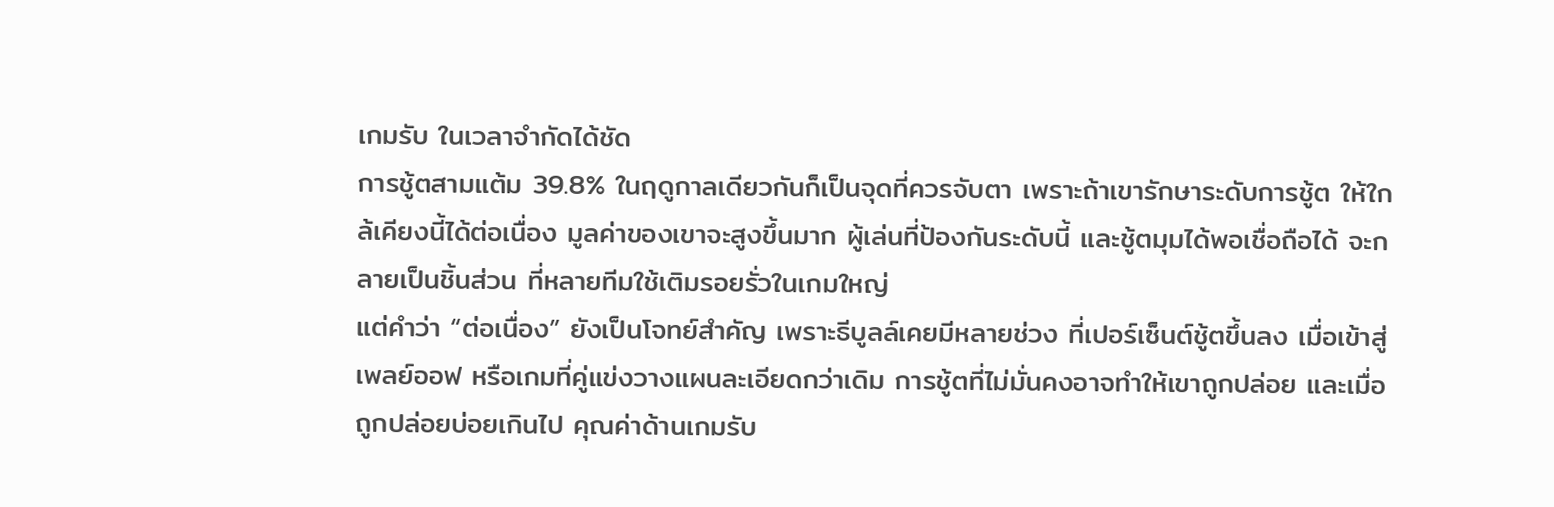เกมรับ ในเวลาจำกัดได้ชัด
การชู้ตสามแต้ม 39.8% ในฤดูกาลเดียวกันก็เป็นจุดที่ควรจับตา เพราะถ้าเขารักษาระดับการชู้ต ให้ใกล้เคียงนี้ได้ต่อเนื่อง มูลค่าของเขาจะสูงขึ้นมาก ผู้เล่นที่ป้องกันระดับนี้ และชู้ตมุมได้พอเชื่อถือได้ จะกลายเป็นชิ้นส่วน ที่หลายทีมใช้เติมรอยรั่วในเกมใหญ่
แต่คำว่า “ต่อเนื่อง” ยังเป็นโจทย์สำคัญ เพราะธีบูลล์เคยมีหลายช่วง ที่เปอร์เซ็นต์ชู้ตขึ้นลง เมื่อเข้าสู่เพลย์ออฟ หรือเกมที่คู่แข่งวางแผนละเอียดกว่าเดิม การชู้ตที่ไม่มั่นคงอาจทำให้เขาถูกปล่อย และเมื่อถูกปล่อยบ่อยเกินไป คุณค่าด้านเกมรับ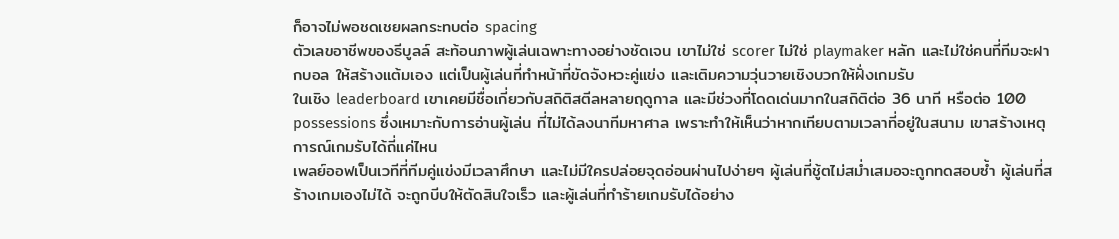ก็อาจไม่พอชดเชยผลกระทบต่อ spacing
ตัวเลขอาชีพของธีบูลล์ สะท้อนภาพผู้เล่นเฉพาะทางอย่างชัดเจน เขาไม่ใช่ scorer ไม่ใช่ playmaker หลัก และไม่ใช่คนที่ทีมจะฝากบอล ให้สร้างแต้มเอง แต่เป็นผู้เล่นที่ทำหน้าที่ขัดจังหวะคู่แข่ง และเติมความวุ่นวายเชิงบวกให้ฝั่งเกมรับ
ในเชิง leaderboard เขาเคยมีชื่อเกี่ยวกับสถิติสตีลหลายฤดูกาล และมีช่วงที่โดดเด่นมากในสถิติต่อ 36 นาที หรือต่อ 100 possessions ซึ่งเหมาะกับการอ่านผู้เล่น ที่ไม่ได้ลงนาทีมหาศาล เพราะทำให้เห็นว่าหากเทียบตามเวลาที่อยู่ในสนาม เขาสร้างเหตุการณ์เกมรับได้ถี่แค่ไหน
เพลย์ออฟเป็นเวทีที่ทีมคู่แข่งมีเวลาศึกษา และไม่มีใครปล่อยจุดอ่อนผ่านไปง่ายๆ ผู้เล่นที่ชู้ตไม่สม่ำเสมอจะถูกทดสอบซ้ำ ผู้เล่นที่สร้างเกมเองไม่ได้ จะถูกบีบให้ตัดสินใจเร็ว และผู้เล่นที่ทำร้ายเกมรับได้อย่าง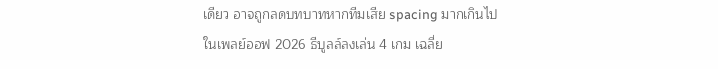เดียว อาจถูกลดบทบาทหากทีมเสีย spacing มากเกินไป
ในเพลย์ออฟ 2026 ธีบูลล์ลงเล่น 4 เกม เฉลี่ย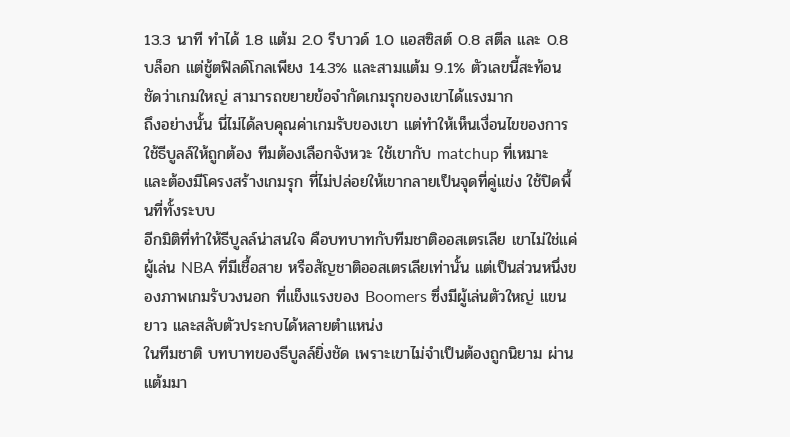13.3 นาที ทำได้ 1.8 แต้ม 2.0 รีบาวด์ 1.0 แอสซิสต์ 0.8 สตีล และ 0.8 บล็อก แต่ชู้ตฟิลด์โกลเพียง 14.3% และสามแต้ม 9.1% ตัวเลขนี้สะท้อนชัดว่าเกมใหญ่ สามารถขยายข้อจำกัดเกมรุกของเขาได้แรงมาก
ถึงอย่างนั้น นี่ไม่ได้ลบคุณค่าเกมรับของเขา แต่ทำให้เห็นเงื่อนไขของการใช้ธีบูลล์ให้ถูกต้อง ทีมต้องเลือกจังหวะ ใช้เขากับ matchup ที่เหมาะ และต้องมีโครงสร้างเกมรุก ที่ไม่ปล่อยให้เขากลายเป็นจุดที่คู่แข่ง ใช้ปิดพื้นที่ทั้งระบบ
อีกมิติที่ทำให้ธีบูลล์น่าสนใจ คือบทบาทกับทีมชาติออสเตรเลีย เขาไม่ใช่แค่ผู้เล่น NBA ที่มีเชื้อสาย หรือสัญชาติออสเตรเลียเท่านั้น แต่เป็นส่วนหนึ่งของภาพเกมรับวงนอก ที่แข็งแรงของ Boomers ซึ่งมีผู้เล่นตัวใหญ่ แขนยาว และสลับตัวประกบได้หลายตำแหน่ง
ในทีมชาติ บทบาทของธีบูลล์ยิ่งชัด เพราะเขาไม่จำเป็นต้องถูกนิยาม ผ่านแต้มมา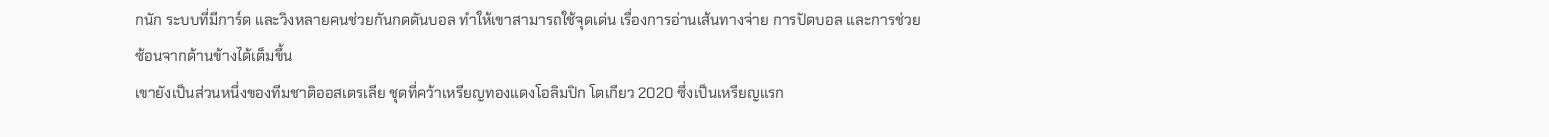กนัก ระบบที่มีการ์ด และวิงหลายคนช่วยกันกดดันบอล ทำให้เขาสามารถใช้จุดเด่น เรื่องการอ่านเส้นทางจ่าย การปัดบอล และการช่วยซ้อนจากด้านข้างได้เต็มขึ้น
เขายังเป็นส่วนหนึ่งของทีมชาติออสเตรเลีย ชุดที่คว้าเหรียญทองแดงโอลิมปิก โตเกียว 2020 ซึ่งเป็นเหรียญแรก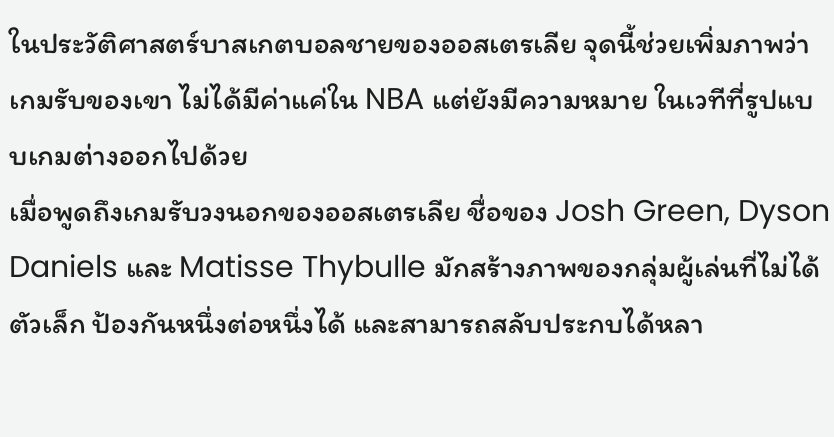ในประวัติศาสตร์บาสเกตบอลชายของออสเตรเลีย จุดนี้ช่วยเพิ่มภาพว่าเกมรับของเขา ไม่ได้มีค่าแค่ใน NBA แต่ยังมีความหมาย ในเวทีที่รูปแบบเกมต่างออกไปด้วย
เมื่อพูดถึงเกมรับวงนอกของออสเตรเลีย ชื่อของ Josh Green, Dyson Daniels และ Matisse Thybulle มักสร้างภาพของกลุ่มผู้เล่นที่ไม่ได้ตัวเล็ก ป้องกันหนึ่งต่อหนึ่งได้ และสามารถสลับประกบได้หลา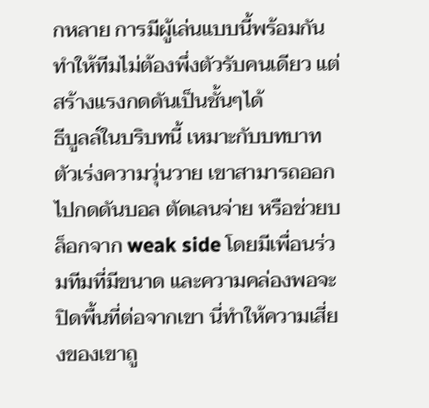กหลาย การมีผู้เล่นแบบนี้พร้อมกัน ทำให้ทีมไม่ต้องพึ่งตัวรับคนเดียว แต่สร้างแรงกดดันเป็นชั้นๆได้
ธีบูลล์ในบริบทนี้ เหมาะกับบทบาทตัวเร่งความวุ่นวาย เขาสามารถออกไปกดดันบอล ตัดเลนจ่าย หรือช่วยบล็อกจาก weak side โดยมีเพื่อนร่วมทีมที่มีขนาด และความคล่องพอจะปิดพื้นที่ต่อจากเขา นี่ทำให้ความเสี่ยงของเขาถู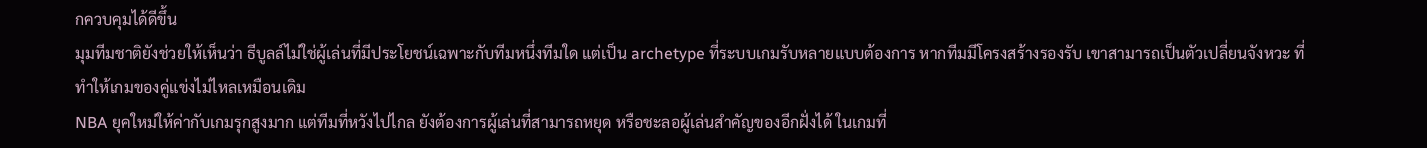กควบคุมได้ดีขึ้น
มุมทีมชาติยังช่วยให้เห็นว่า ธีบูลล์ไม่ใช่ผู้เล่นที่มีประโยชน์เฉพาะกับทีมหนึ่งทีมใด แต่เป็น archetype ที่ระบบเกมรับหลายแบบต้องการ หากทีมมีโครงสร้างรองรับ เขาสามารถเป็นตัวเปลี่ยนจังหวะ ที่ทำให้เกมของคู่แข่งไม่ไหลเหมือนเดิม
NBA ยุคใหม่ให้ค่ากับเกมรุกสูงมาก แต่ทีมที่หวังไปไกล ยังต้องการผู้เล่นที่สามารถหยุด หรือชะลอผู้เล่นสำคัญของอีกฝั่งได้ ในเกมที่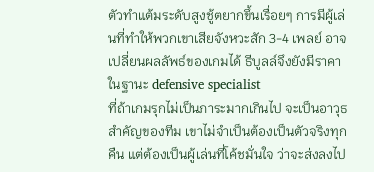ตัวทำแต้มระดับสูงชู้ตยากขึ้นเรื่อยๆ การมีผู้เล่นที่ทำให้พวกเขาเสียจังหวะสัก 3-4 เพลย์ อาจเปลี่ยนผลลัพธ์ของเกมได้ ธีบูลล์จึงยังมีราคาในฐานะ defensive specialist
ที่ถ้าเกมรุกไม่เป็นภาระมากเกินไป จะเป็นอาวุธสำคัญของทีม เขาไม่จำเป็นต้องเป็นตัวจริงทุกคืน แต่ต้องเป็นผู้เล่นที่โค้ชมั่นใจ ว่าจะส่งลงไป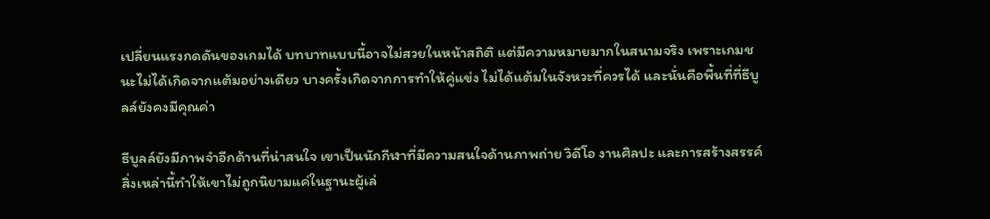เปลี่ยนแรงกดดันของเกมได้ บทบาทแบบนี้อาจไม่สวยในหน้าสถิติ แต่มีความหมายมากในสนามจริง เพราะเกมชนะไม่ได้เกิดจากแต้มอย่างเดียว บางครั้งเกิดจากการทำให้คู่แข่ง ไม่ได้แต้มในจังหวะที่ควรได้ และนั่นคือพื้นที่ที่ธีบูลล์ยังคงมีคุณค่า

ธีบูลล์ยังมีภาพจำอีกด้านที่น่าสนใจ เขาเป็นนักกีฬาที่มีความสนใจด้านภาพถ่าย วิดีโอ งานศิลปะ และการสร้างสรรค์ สิ่งเหล่านี้ทำให้เขาไม่ถูกนิยามแค่ในฐานะผู้เล่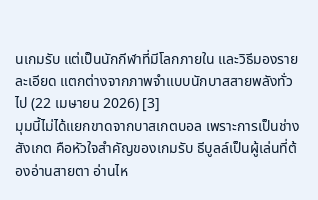นเกมรับ แต่เป็นนักกีฬาที่มีโลกภายใน และวิธีมองรายละเอียด แตกต่างจากภาพจำแบบนักบาสสายพลังทั่วไป (22 เมษายน 2026) [3]
มุมนี้ไม่ได้แยกขาดจากบาสเกตบอล เพราะการเป็นช่างสังเกต คือหัวใจสำคัญของเกมรับ ธีบูลล์เป็นผู้เล่นที่ต้องอ่านสายตา อ่านไห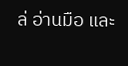ล่ อ่านมือ และ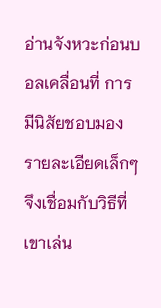อ่านจังหวะก่อนบอลเคลื่อนที่ การมีนิสัยชอบมองรายละเอียดเล็กๆ จึงเชื่อมกับวิธีที่เขาเล่น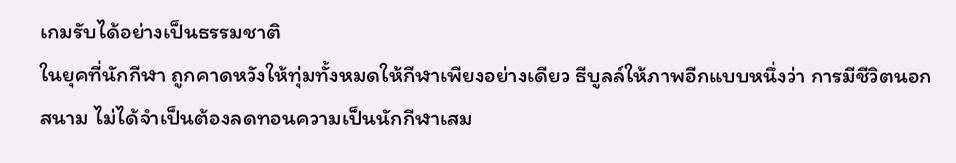เกมรับได้อย่างเป็นธรรมชาติ
ในยุคที่นักกีฬา ถูกคาดหวังให้ทุ่มทั้งหมดให้กีฬาเพียงอย่างเดียว ธีบูลล์ให้ภาพอีกแบบหนึ่งว่า การมีชีวิตนอกสนาม ไม่ได้จำเป็นต้องลดทอนความเป็นนักกีฬาเสม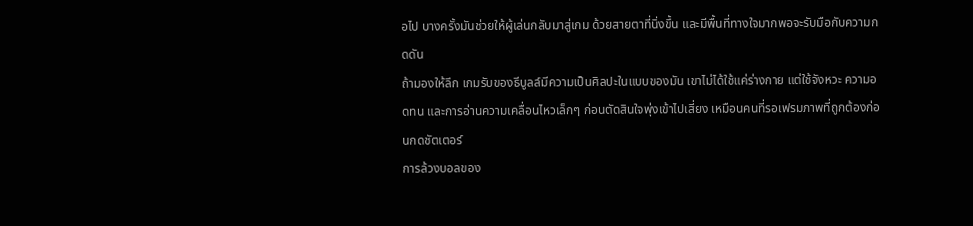อไป บางครั้งมันช่วยให้ผู้เล่นกลับมาสู่เกม ด้วยสายตาที่นิ่งขึ้น และมีพื้นที่ทางใจมากพอจะรับมือกับความกดดัน
ถ้ามองให้ลึก เกมรับของธีบูลล์มีความเป็นศิลปะในแบบของมัน เขาไม่ได้ใช้แค่ร่างกาย แต่ใช้จังหวะ ความอดทน และการอ่านความเคลื่อนไหวเล็กๆ ก่อนตัดสินใจพุ่งเข้าไปเสี่ยง เหมือนคนที่รอเฟรมภาพที่ถูกต้องก่อนกดชัตเตอร์
การล้วงบอลของ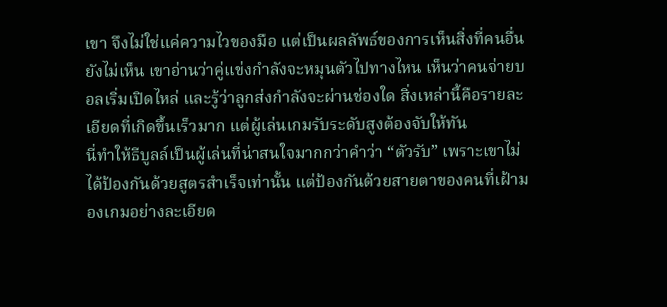เขา จึงไม่ใช่แค่ความไวของมือ แต่เป็นผลลัพธ์ของการเห็นสิ่งที่คนอื่นยังไม่เห็น เขาอ่านว่าคู่แข่งกำลังจะหมุนตัวไปทางไหน เห็นว่าคนจ่ายบอลเริ่มเปิดไหล่ และรู้ว่าลูกส่งกำลังจะผ่านช่องใด สิ่งเหล่านี้คือรายละเอียดที่เกิดขึ้นเร็วมาก แต่ผู้เล่นเกมรับระดับสูงต้องจับให้ทัน
นี่ทำให้ธีบูลล์เป็นผู้เล่นที่น่าสนใจมากกว่าคำว่า “ตัวรับ” เพราะเขาไม่ได้ป้องกันด้วยสูตรสำเร็จเท่านั้น แต่ป้องกันด้วยสายตาของคนที่เฝ้ามองเกมอย่างละเอียด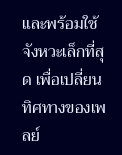และพร้อมใช้จังหวะเล็กที่สุด เพื่อเปลี่ยนทิศทางของเพลย์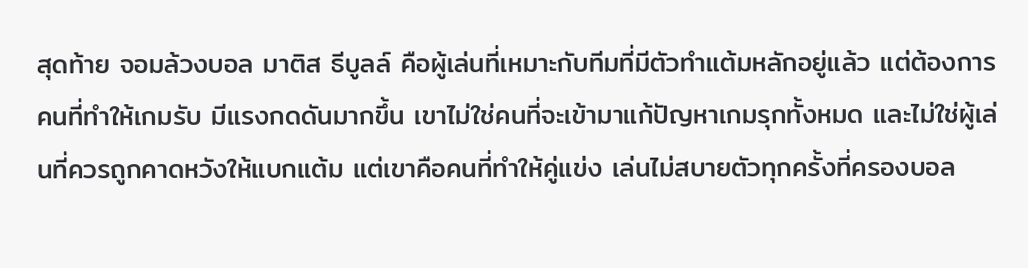สุดท้าย จอมล้วงบอล มาติส ธีบูลล์ คือผู้เล่นที่เหมาะกับทีมที่มีตัวทำแต้มหลักอยู่แล้ว แต่ต้องการคนที่ทำให้เกมรับ มีแรงกดดันมากขึ้น เขาไม่ใช่คนที่จะเข้ามาแก้ปัญหาเกมรุกทั้งหมด และไม่ใช่ผู้เล่นที่ควรถูกคาดหวังให้แบกแต้ม แต่เขาคือคนที่ทำให้คู่แข่ง เล่นไม่สบายตัวทุกครั้งที่ครองบอล